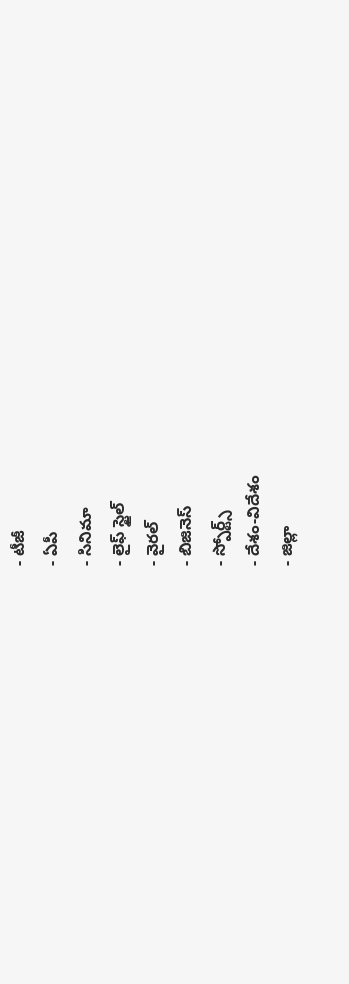- టీజీ
- ఏపీ
- సినిమా
- లైఫ్ స్టైల్
- వైరల్
- బిజినెస్
- స్పోర్ట్స్
- దేశం-విదేశం
- జిల్లా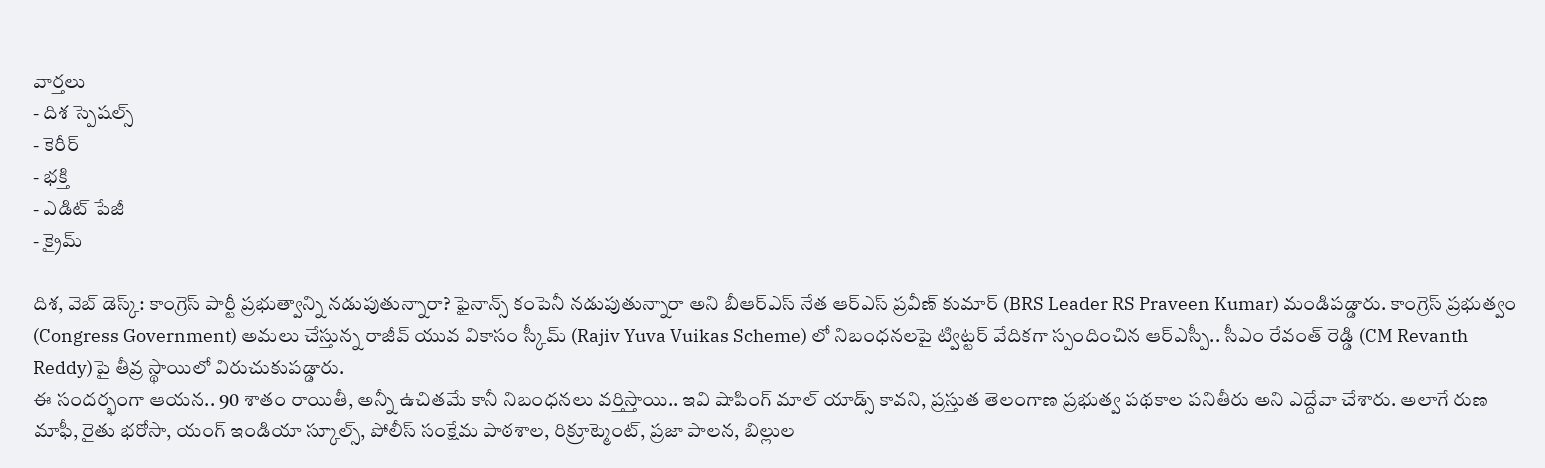వార్తలు
- దిశ స్పెషల్స్
- కెరీర్
- భక్తి
- ఎడిట్ పేజీ
- క్రైమ్

దిశ, వెబ్ డెస్క్: కాంగ్రెస్ పార్టీ ప్రభుత్వాన్ని నడుపుతున్నారా? ఫైనాన్స్ కంపెనీ నడుపుతున్నారా అని బీఆర్ఎస్ నేత ఆర్ఎస్ ప్రవీణ్ కుమార్ (BRS Leader RS Praveen Kumar) మండిపడ్డారు. కాంగ్రెస్ ప్రభుత్వం (Congress Government) అమలు చేస్తున్న రాజీవ్ యువ వికాసం స్కీమ్ (Rajiv Yuva Vuikas Scheme) లో నిబంధనలపై ట్విట్టర్ వేదికగా స్పందించిన ఆర్ఎస్పీ.. సీఎం రేవంత్ రెడ్డి (CM Revanth Reddy)పై తీవ్ర స్థాయిలో విరుచుకుపడ్డారు.
ఈ సందర్భంగా ఆయన.. 90 శాతం రాయితీ, అన్నీ ఉచితమే కానీ నిబంధనలు వర్తిస్తాయి.. ఇవి షాపింగ్ మాల్ యాడ్స్ కావని, ప్రస్తుత తెలంగాణ ప్రభుత్వ పథకాల పనితీరు అని ఎద్దేవా చేశారు. అలాగే రుణ మాఫీ, రైతు భరోసా, యంగ్ ఇండియా స్కూల్స్, పోలీస్ సంక్షేమ పాఠశాల, రిక్రూట్మెంట్, ప్రజా పాలన, బిల్లుల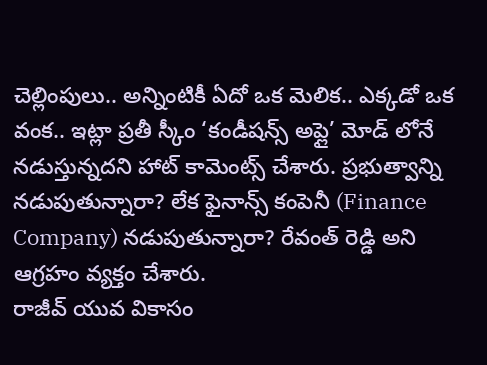చెల్లింపులు.. అన్నింటికీ ఏదో ఒక మెలిక.. ఎక్కడో ఒక వంక.. ఇట్లా ప్రతీ స్కీం ‘కండీషన్స్ అప్లై’ మోడ్ లోనే నడుస్తున్నదని హాట్ కామెంట్స్ చేశారు. ప్రభుత్వాన్ని నడుపుతున్నారా? లేక ఫైనాన్స్ కంపెనీ (Finance Company) నడుపుతున్నారా? రేవంత్ రెడ్డి అని ఆగ్రహం వ్యక్తం చేశారు.
రాజీవ్ యువ వికాసం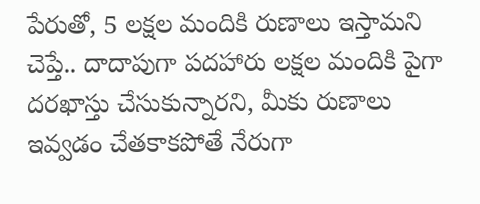పేరుతో, 5 లక్షల మందికి రుణాలు ఇస్తామని చెప్తే.. దాదాపుగా పదహారు లక్షల మందికి పైగా దరఖాస్తు చేసుకున్నారని, మీకు రుణాలు ఇవ్వడం చేతకాకపోతే నేరుగా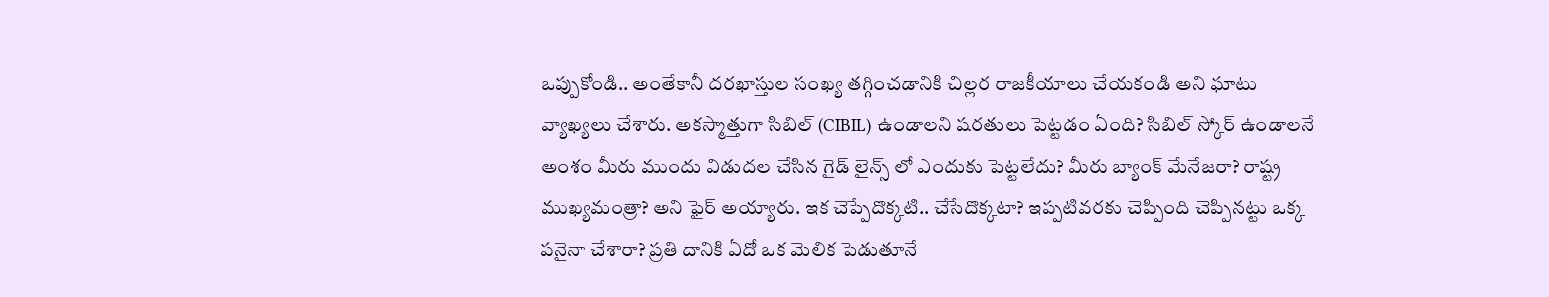ఒప్పుకోండి.. అంతేకానీ దరఖాస్తుల సంఖ్య తగ్గించడానికి చిల్లర రాజకీయాలు చేయకండి అని ఘాటు వ్యాఖ్యలు చేశారు. అకస్మాత్తుగా సిబిల్ (CIBIL) ఉండాలని షరతులు పెట్టడం ఏంది? సిబిల్ స్కోర్ ఉండాలనే అంశం మీరు ముందు విడుదల చేసిన గైడ్ లైన్స్ లో ఎందుకు పెట్టలేదు? మీరు బ్యాంక్ మేనేజరా? రాష్ట్ర ముఖ్యమంత్రా? అని ఫైర్ అయ్యారు. ఇక చెప్పేదొక్కటి.. చేసేదొక్కటా? ఇప్పటివరకు చెప్పింది చెప్పినట్టు ఒక్క పనైనా చేశారా? ప్రతి దానికి ఏదో ఒక మెలిక పెడుతూనే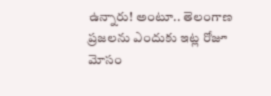ఉన్నారు! అంటూ.. తెలంగాణ ప్రజలను ఎందుకు ఇట్ల రోజూ మోసం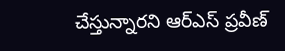చేస్తున్నారని ఆర్ఎస్ ప్రవీణ్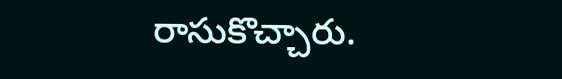రాసుకొచ్చారు.